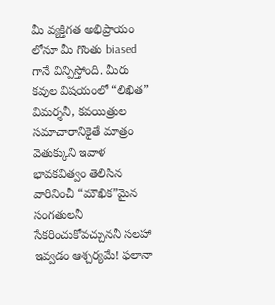మీ వ్యక్తిగత అభిప్రాయం లోనూ మీ గొంతు biased గానే విన్పిస్తోంది. మీరు కవుల విషయంలో “లిఖిత” విమర్శనీ, కవయిత్రుల సమాచారానికైతే మాత్రం వెతుక్కుని ఇవాళ భావకవిత్వం తెలిసిన వారినించీ “మౌఖిక”మైన సంగతులనీ సేకరించుకోవచ్చుననీ సలహా ఇవ్వడం ఆశ్చర్యమే! ఫలానా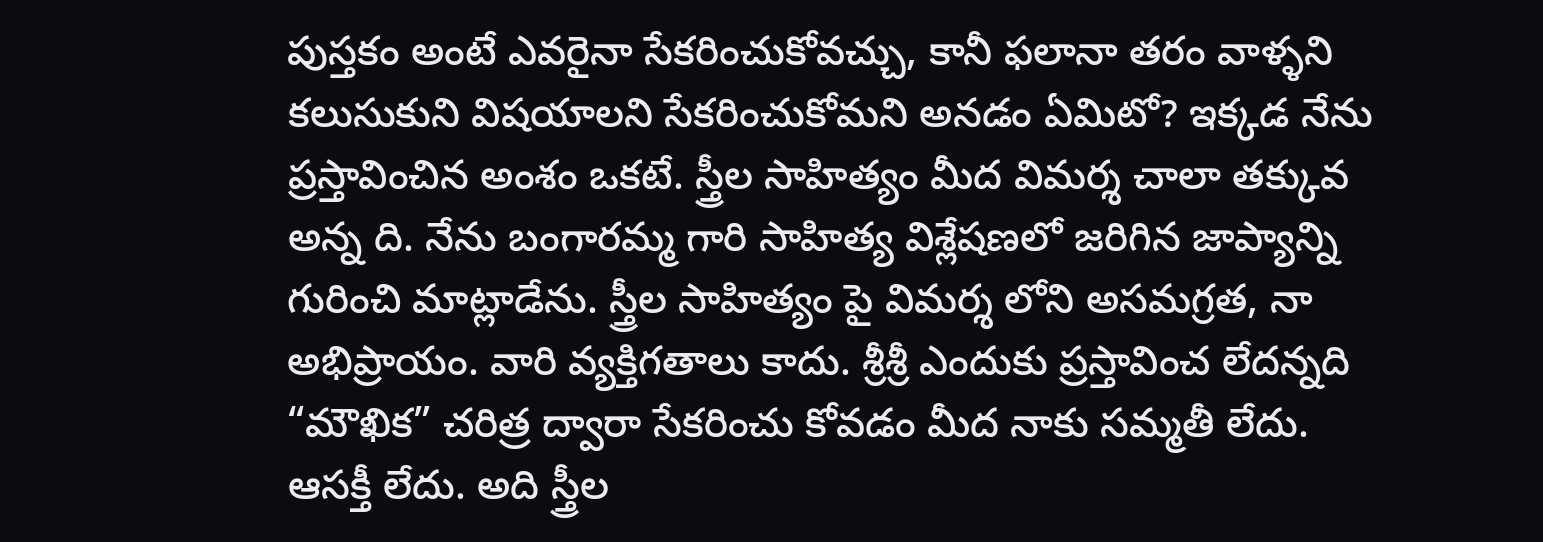పుస్తకం అంటే ఎవరైనా సేకరించుకోవచ్చు, కానీ ఫలానా తరం వాళ్ళని కలుసుకుని విషయాలని సేకరించుకోమని అనడం ఏమిటో? ఇక్కడ నేను ప్రస్తావించిన అంశం ఒకటే. స్త్రీల సాహిత్యం మీద విమర్శ చాలా తక్కువ అన్న ది. నేను బంగారమ్మ గారి సాహిత్య విశ్లేషణలో జరిగిన జాప్యాన్ని గురించి మాట్లాడేను. స్త్రీల సాహిత్యం పై విమర్శ లోని అసమగ్రత, నా అభిప్రాయం. వారి వ్యక్తిగతాలు కాదు. శ్రీశ్రీ ఎందుకు ప్రస్తావించ లేదన్నది “మౌఖిక” చరిత్ర ద్వారా సేకరించు కోవడం మీద నాకు సమ్మతీ లేదు. ఆసక్తీ లేదు. అది స్త్రీల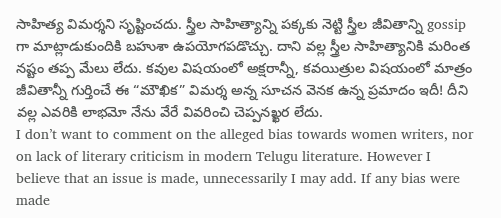సాహిత్య విమర్శని సృష్టించదు. స్త్రీల సాహిత్యాన్ని పక్కకు నెట్టి స్త్రీల జీవితాన్ని gossip గా మాట్లాడుకుందికి బహుశా ఉపయోగపడొచ్చు. దాని వల్ల స్త్రీల సాహిత్యానికి మరింత నష్టం తప్ప మేలు లేదు. కవుల విషయంలో అక్షరాన్నీ, కవయిత్రుల విషయంలో మాత్రం జీవితాన్నీ గుర్తించే ఈ “మౌఖిక” విమర్శ అన్న సూచన వెనక ఉన్న ప్రమాదం ఇదీ! దీని వల్ల ఎవరికి లాభమో నేను వేరే వివరించి చెప్పనఖ్ఖర లేదు.
I don’t want to comment on the alleged bias towards women writers, nor on lack of literary criticism in modern Telugu literature. However I believe that an issue is made, unnecessarily I may add. If any bias were made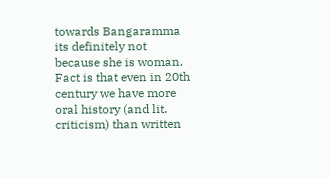towards Bangaramma its definitely not because she is woman. Fact is that even in 20th century we have more oral history (and lit. criticism) than written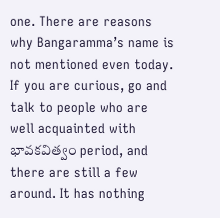one. There are reasons why Bangaramma’s name is not mentioned even today. If you are curious, go and talk to people who are well acquainted with భావకవిత్వం period, and there are still a few around. It has nothing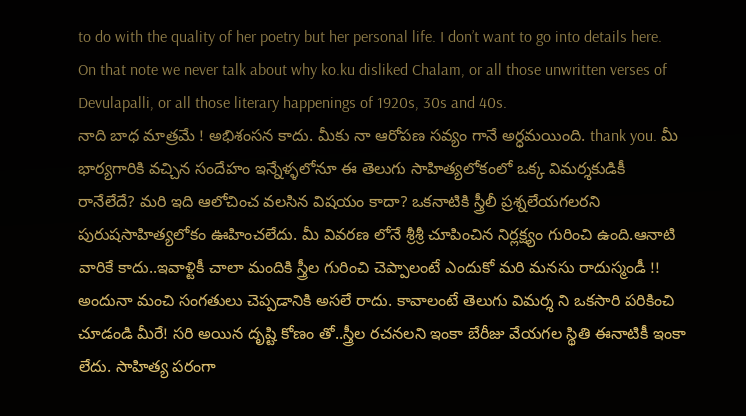to do with the quality of her poetry but her personal life. I don’t want to go into details here. On that note we never talk about why ko.ku disliked Chalam, or all those unwritten verses of Devulapalli, or all those literary happenings of 1920s, 30s and 40s.
నాది బాధ మాత్రమే ! అభిశంసన కాదు. మీకు నా ఆరోపణ సవ్యం గానే అర్ధమయింది. thank you. మీ భార్యగారికి వచ్చిన సందేహం ఇన్నేళ్ళలోనూ ఈ తెలుగు సాహిత్యలోకంలో ఒక్క విమర్శకుడికీ రానేలేదే? మరి ఇది ఆలోచించ వలసిన విషయం కాదా? ఒకనాటికి స్త్రీలీ ప్రశ్నలేయగలరని పురుషసాహిత్యలోకం ఊహించలేదు. మీ వివరణ లోనే శ్రీశ్రీ చూపించిన నిర్లక్ష్యం గురించి ఉంది.ఆనాటి వారికే కాదు..ఇవాళ్టికీ చాలా మందికి స్త్రీల గురించి చెప్పాలంటే ఎందుకో మరి మనసు రాదుస్మండీ !! అందునా మంచి సంగతులు చెప్పడానికి అసలే రాదు. కావాలంటే తెలుగు విమర్శ ని ఒకసారి పరికించి చూడండి మీరే! సరి అయిన దృష్టి కోణం తో..స్త్రీల రచనలని ఇంకా బేరీజు వేయగల స్థితి ఈనాటికీ ఇంకా లేదు. సాహిత్య పరంగా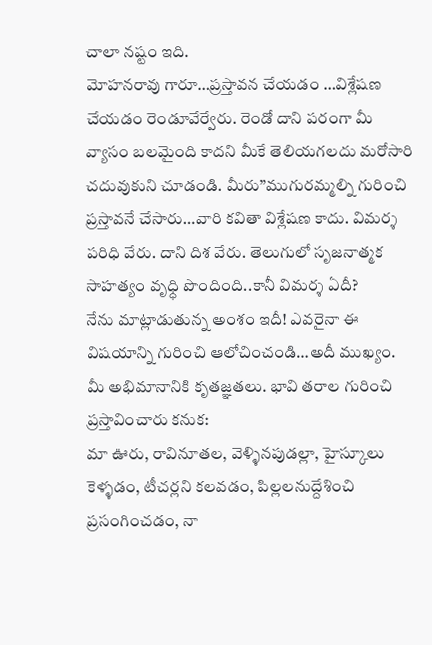చాలా నష్టం ఇది.
మోహనరావు గారూ…ప్రస్తావన చేయడం …విశ్లేషణ చేయడం రెండూవేర్వేరు. రెండో దాని పరంగా మీ వ్యాసం బలమైంది కాదని మీకే తెలియగలదు మరోసారి చదువుకుని చూడండి. మీరు”ముగురమ్మల్ని గురించి ప్రస్తావనే చేసారు…వారి కవితా విశ్లేషణ కాదు. విమర్శ పరిధి వేరు. దాని దిశ వేరు. తెలుగులో సృజనాత్మక సాహత్యం వృధ్ధి పొందింది..కానీ విమర్శ ఏదీ?
నేను మాట్లాడుతున్న అంశం ఇదీ! ఎవరైనా ఈ విషయాన్ని గురించి ఆలోచించండి…అదీ ముఖ్యం.
మీ అభిమానానికి కృతజ్ఞతలు. భావి తరాల గురించి ప్రస్తావించారు కనుక:
మా ఊరు, రావినూతల, వెళ్ళినపుడల్లా, హైస్కూలు కెళ్ళడం, టీచర్లని కలవడం, పిల్లలనుద్దేశించి ప్రసంగించడం, నా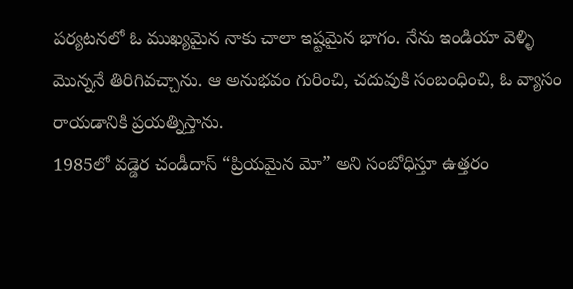పర్యటనలో ఓ ముఖ్యమైన నాకు చాలా ఇష్టమైన భాగం. నేను ఇండియా వెళ్ళి మొన్ననే తిరిగివచ్చాను. ఆ అనుభవం గురించి, చదువుకి సంబంధించి, ఓ వ్యాసం రాయడానికి ప్రయత్నిస్తాను.
1985లో వడ్డెర చండీదాస్ “ప్రియమైన మో” అని సంబోధిస్తూ ఉత్తరం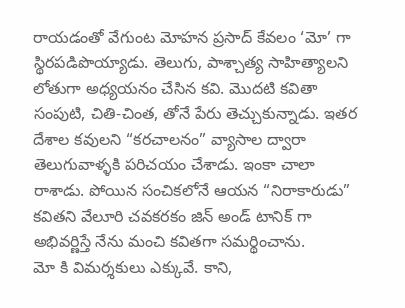రాయడంతో వేగుంట మోహన ప్రసాద్ కేవలం ‘మో’ గా స్థిరపడిపొయ్యాడు. తెలుగు, పాశ్చాత్య సాహిత్యాలని లోతుగా అధ్యయనం చేసిన కవి. మొదటి కవితా సంపుటి, చితి-చింత, తోనే పేరు తెచ్చుకున్నాడు. ఇతర దేశాల కవులని “కరచాలనం” వ్యాసాల ద్వారా తెలుగువాళ్ళకి పరిచయం చేశాడు. ఇంకా చాలా రాశాడు. పోయిన సంచికలోనే ఆయన “నిరాకారుడు” కవితని వేలూరి చవకరకం జిన్ అండ్ టానిక్ గా అభివర్ణిస్తే నేను మంచి కవితగా సమర్థించాను.
మో కి విమర్శకులు ఎక్కువే. కాని,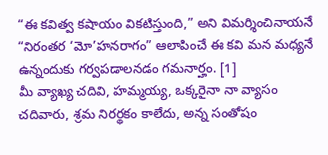“ఈ కవిత్వ కషాయం వికటిస్తుంది,” అని విమర్శించినాయనే “నిరంతర ‘మో’హనరాగం” ఆలాపించే ఈ కవి మన మధ్యనే ఉన్నందుకు గర్వపడాలనడం గమనార్హం. [1]
మీ వ్యాఖ్య చదివి, హమ్మయ్య, ఒక్కరైనా నా వ్యాసం చదివారు, శ్రమ నిరర్థకం కాలేదు, అన్న సంతోషం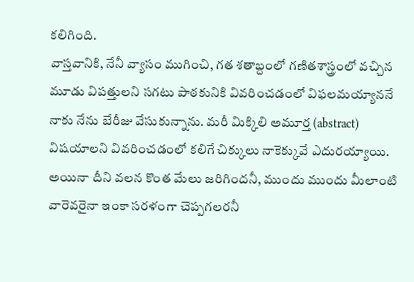కలిగింది.
వాస్తవానికి, నేనీ వ్యాసం ముగించి, గత శతాబ్దంలో గణితశాస్త్రంలో వచ్చిన మూడు విపత్తులని సగటు పాఠకునికి వివరించడంలో విఫలమయ్యాననే నాకు నేను బేరీజు వేసుకున్నాను. మరీ మిక్కిలి అమూర్త (abstract) విషయాలని వివరించడంలో కలిగే చిక్కులు నాకెక్కువే ఎదురయ్యాయి. అయినా దీని వలన కొంత మేలు జరిగిందనీ, ముందు ముందు మీలాంటి వారెవరైనా ఇంకా సరళంగా చెప్పగలరనీ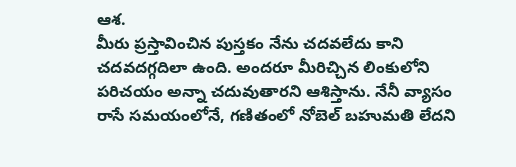ఆశ.
మీరు ప్రస్తావించిన పుస్తకం నేను చదవలేదు కాని చదవదగ్గదిలా ఉంది. అందరూ మీరిచ్చిన లింకులోని పరిచయం అన్నా చదువుతారని ఆశిస్తాను. నేనీ వ్యాసం రాసే సమయంలోనే, గణితంలో నోబెల్ బహుమతి లేదని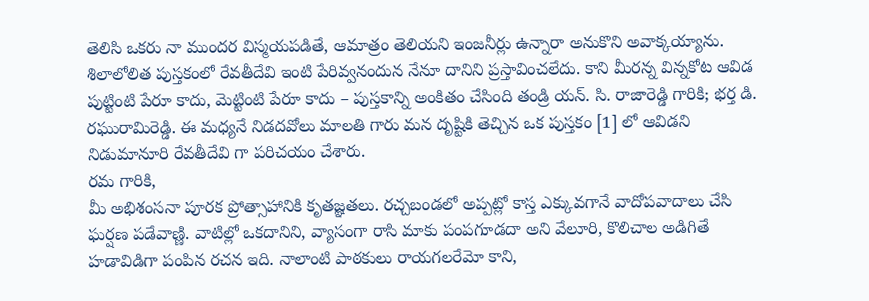తెలిసి ఒకరు నా ముందర విస్మయపడితే, ఆమాత్రం తెలియని ఇంజనీర్లు ఉన్నారా అనుకొని అవాక్కయ్యాను.
శిలాలోలిత పుస్తకంలో రేవతీదేవి ఇంటి పేరివ్వనందున నేనూ దానిని ప్రస్తావించలేదు. కాని మీరన్న విన్నకోట ఆవిడ పుట్టింటి పేరూ కాదు, మెట్టింటి పేరూ కాదు – పుస్తకాన్ని అంకితం చేసింది తండ్రి యన్. సి. రాజారెడ్డి గారికి; భర్త డి. రఘురామిరెడ్డి. ఈ మధ్యనే నిడదవోలు మాలతి గారు మన దృష్టికి తెచ్చిన ఒక పుస్తకం [1] లో ఆవిడని నిడుమానూరి రేవతీదేవి గా పరిచయం చేశారు.
రమ గారికి,
మీ అభిశంసనా పూరక ప్రోత్సాహానికి కృతజ్ఞతలు. రచ్చబండలో అప్పట్లో కాస్త ఎక్కువగానే వాదోపవాదాలు చేసి ఘర్షణ పడేవాణ్ణి. వాటిల్లో ఒకదానిని, వ్యాసంగా రాసి మాకు పంపగూడదా అని వేలూరి, కొలిచాల అడిగితే హడావిడిగా పంపిన రచన ఇది. నాలాంటి పాఠకులు రాయగలరేమో కాని,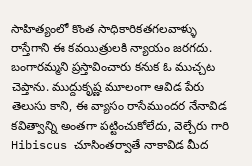సాహిత్యంలో కొంత సాధికారికతగలవాళ్ళు రాస్తేగాని ఈ కవయిత్రులకి న్యాయం జరగదు.
బంగారమ్మని ప్రస్తావించారు కనుక ఓ ముచ్చట చెప్తాను. ముద్దుకృష్ణ మూలంగా ఆవిడ పేరు తెలుసు కాని, ఈ వ్యాసం రాసేముందర నేనావిడ కవిత్వాన్ని అంతగా పట్టించుకోలేదు, వెల్చేరు గారి Hibiscus చూసింతర్వాతే నాకావిడ మీద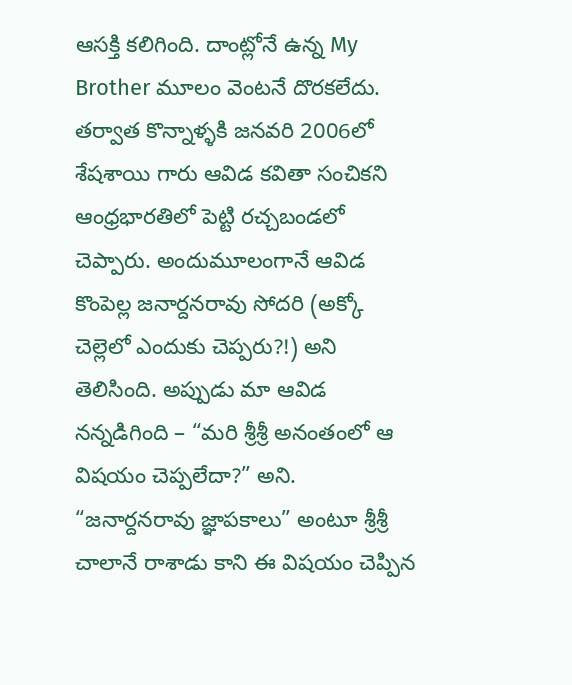ఆసక్తి కలిగింది. దాంట్లోనే ఉన్న My Brother మూలం వెంటనే దొరకలేదు. తర్వాత కొన్నాళ్ళకి జనవరి 2006లో శేషశాయి గారు ఆవిడ కవితా సంచికని ఆంధ్రభారతిలో పెట్టి రచ్చబండలో చెప్పారు. అందుమూలంగానే ఆవిడ కొంపెల్ల జనార్దనరావు సోదరి (అక్కో చెల్లెలో ఎందుకు చెప్పరు?!) అని తెలిసింది. అప్పుడు మా ఆవిడ నన్నడిగింది – “మరి శ్రీశ్రీ అనంతంలో ఆ విషయం చెప్పలేదా?” అని. “జనార్దనరావు జ్ఞాపకాలు” అంటూ శ్రీశ్రీ చాలానే రాశాడు కాని ఈ విషయం చెప్పిన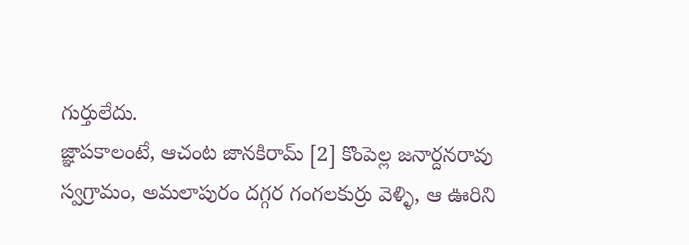గుర్తులేదు.
జ్ఞాపకాలంటే, ఆచంట జానకిరామ్ [2] కొంపెల్ల జనార్దనరావు స్వగ్రామం, అమలాపురం దగ్గర గంగలకుర్రు వెళ్ళి, ఆ ఊరిని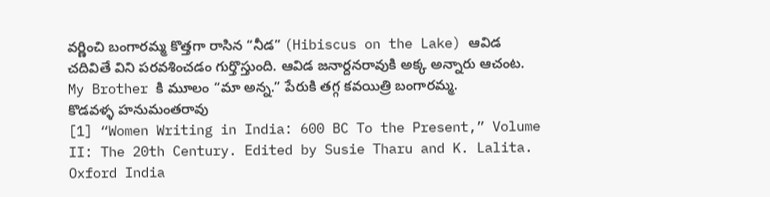వర్ణించి బంగారమ్మ కొత్తగా రాసిన “నీడ” (Hibiscus on the Lake) ఆవిడ చదివితే విని పరవశించడం గుర్తొస్తుంది. ఆవిడ జనార్దనరావుకి అక్క అన్నారు ఆచంట. My Brother కి మూలం “మా అన్న.” పేరుకి తగ్గ కవయిత్రి బంగారమ్మ.
కొడవళ్ళ హనుమంతరావు
[1] “Women Writing in India: 600 BC To the Present,” Volume II: The 20th Century. Edited by Susie Tharu and K. Lalita. Oxford India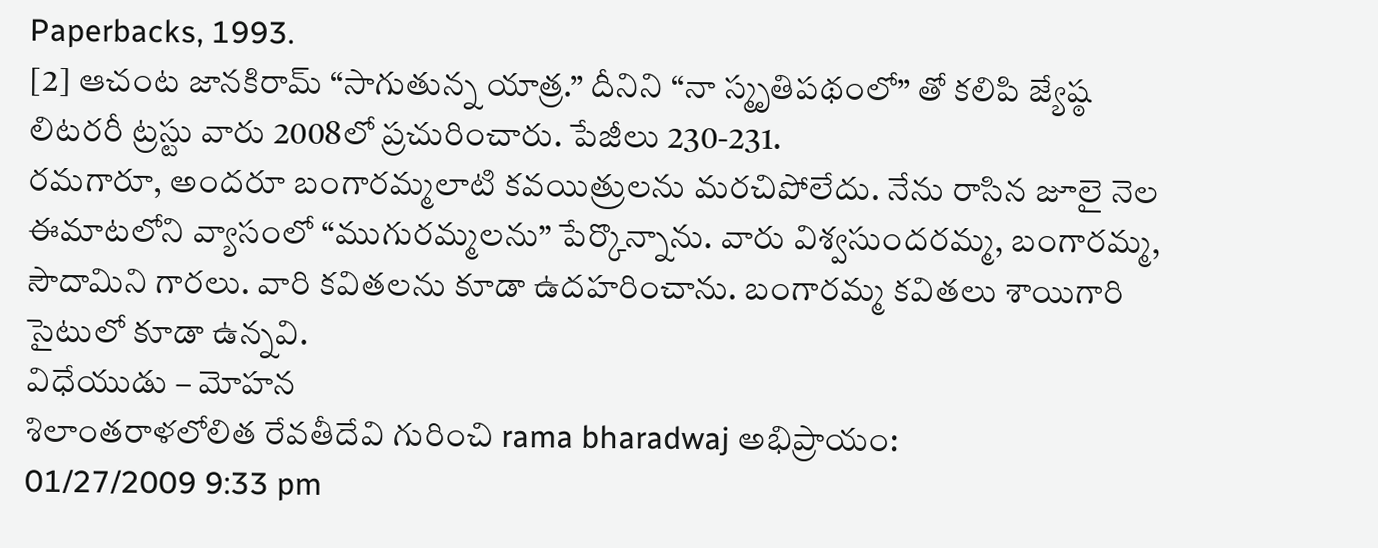Paperbacks, 1993.
[2] ఆచంట జానకిరామ్ “సాగుతున్న యాత్ర.” దీనిని “నా స్మృతిపథంలో” తో కలిపి జ్యేష్ఠ లిటరరీ ట్రస్టు వారు 2008లో ప్రచురించారు. పేజీలు 230-231.
రమగారూ, అందరూ బంగారమ్మలాటి కవయిత్రులను మరచిపోలేదు. నేను రాసిన జూలై నెల ఈమాటలోని వ్యాసంలో “ముగురమ్మలను” పేర్కొన్నాను. వారు విశ్వసుందరమ్మ, బంగారమ్మ, సౌదామిని గారలు. వారి కవితలను కూడా ఉదహరించాను. బంగారమ్మ కవితలు శాయిగారి సైటులో కూడా ఉన్నవి.
విధేయుడు – మోహన
శిలాంతరాళలోలిత రేవతీదేవి గురించి rama bharadwaj అభిప్రాయం:
01/27/2009 9:33 pm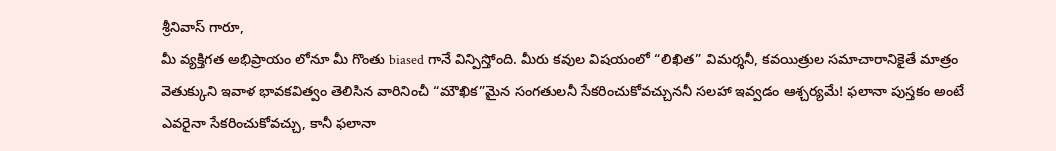శ్రీనివాస్ గారూ,
మీ వ్యక్తిగత అభిప్రాయం లోనూ మీ గొంతు biased గానే విన్పిస్తోంది. మీరు కవుల విషయంలో “లిఖిత” విమర్శనీ, కవయిత్రుల సమాచారానికైతే మాత్రం వెతుక్కుని ఇవాళ భావకవిత్వం తెలిసిన వారినించీ “మౌఖిక”మైన సంగతులనీ సేకరించుకోవచ్చుననీ సలహా ఇవ్వడం ఆశ్చర్యమే! ఫలానా పుస్తకం అంటే ఎవరైనా సేకరించుకోవచ్చు, కానీ ఫలానా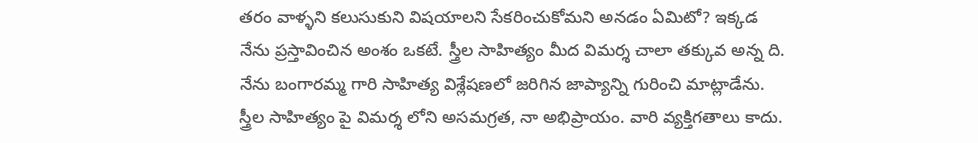తరం వాళ్ళని కలుసుకుని విషయాలని సేకరించుకోమని అనడం ఏమిటో? ఇక్కడ నేను ప్రస్తావించిన అంశం ఒకటే. స్త్రీల సాహిత్యం మీద విమర్శ చాలా తక్కువ అన్న ది. నేను బంగారమ్మ గారి సాహిత్య విశ్లేషణలో జరిగిన జాప్యాన్ని గురించి మాట్లాడేను. స్త్రీల సాహిత్యం పై విమర్శ లోని అసమగ్రత, నా అభిప్రాయం. వారి వ్యక్తిగతాలు కాదు.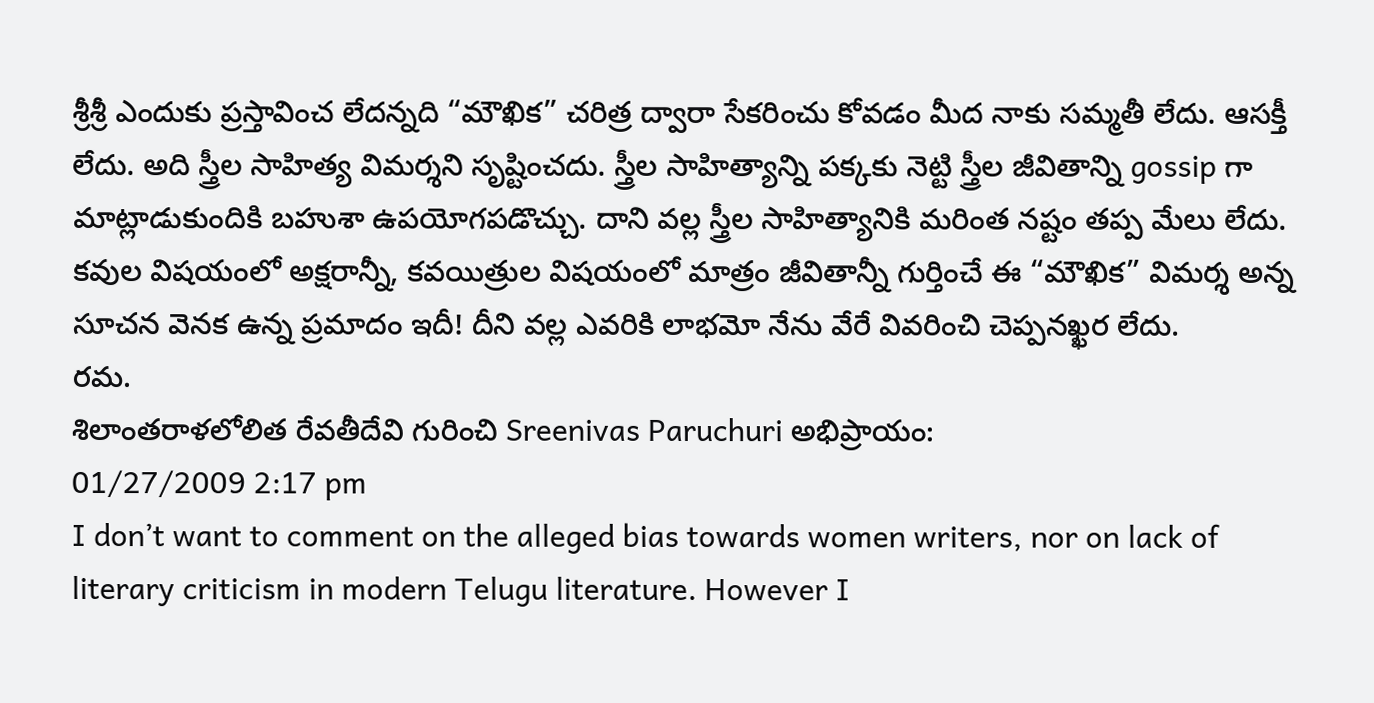శ్రీశ్రీ ఎందుకు ప్రస్తావించ లేదన్నది “మౌఖిక” చరిత్ర ద్వారా సేకరించు కోవడం మీద నాకు సమ్మతీ లేదు. ఆసక్తీ లేదు. అది స్త్రీల సాహిత్య విమర్శని సృష్టించదు. స్త్రీల సాహిత్యాన్ని పక్కకు నెట్టి స్త్రీల జీవితాన్ని gossip గా మాట్లాడుకుందికి బహుశా ఉపయోగపడొచ్చు. దాని వల్ల స్త్రీల సాహిత్యానికి మరింత నష్టం తప్ప మేలు లేదు. కవుల విషయంలో అక్షరాన్నీ, కవయిత్రుల విషయంలో మాత్రం జీవితాన్నీ గుర్తించే ఈ “మౌఖిక” విమర్శ అన్న సూచన వెనక ఉన్న ప్రమాదం ఇదీ! దీని వల్ల ఎవరికి లాభమో నేను వేరే వివరించి చెప్పనఖ్ఖర లేదు.
రమ.
శిలాంతరాళలోలిత రేవతీదేవి గురించి Sreenivas Paruchuri అభిప్రాయం:
01/27/2009 2:17 pm
I don’t want to comment on the alleged bias towards women writers, nor on lack of literary criticism in modern Telugu literature. However I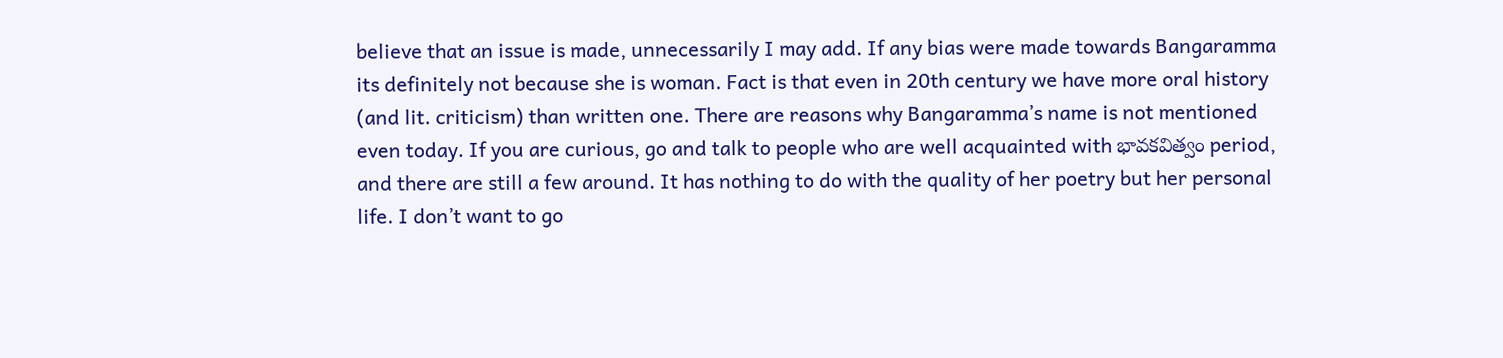believe that an issue is made, unnecessarily I may add. If any bias were made towards Bangaramma its definitely not because she is woman. Fact is that even in 20th century we have more oral history (and lit. criticism) than written one. There are reasons why Bangaramma’s name is not mentioned even today. If you are curious, go and talk to people who are well acquainted with భావకవిత్వం period, and there are still a few around. It has nothing to do with the quality of her poetry but her personal life. I don’t want to go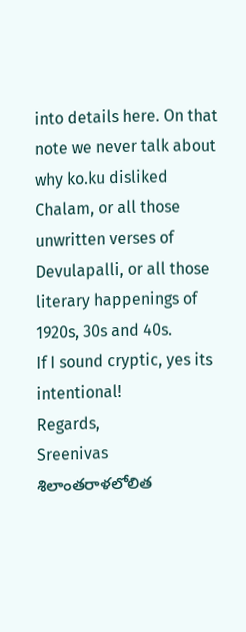into details here. On that note we never talk about why ko.ku disliked Chalam, or all those unwritten verses of Devulapalli, or all those literary happenings of 1920s, 30s and 40s.
If I sound cryptic, yes its intentional!
Regards,
Sreenivas
శిలాంతరాళలోలిత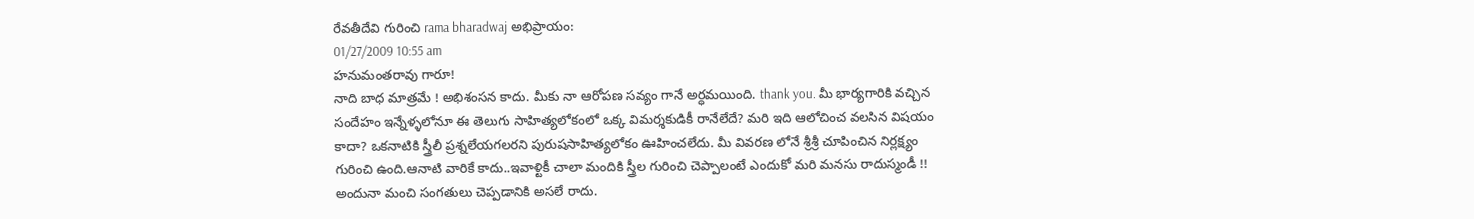రేవతీదేవి గురించి rama bharadwaj అభిప్రాయం:
01/27/2009 10:55 am
హనుమంతరావు గారూ!
నాది బాధ మాత్రమే ! అభిశంసన కాదు. మీకు నా ఆరోపణ సవ్యం గానే అర్ధమయింది. thank you. మీ భార్యగారికి వచ్చిన సందేహం ఇన్నేళ్ళలోనూ ఈ తెలుగు సాహిత్యలోకంలో ఒక్క విమర్శకుడికీ రానేలేదే? మరి ఇది ఆలోచించ వలసిన విషయం కాదా? ఒకనాటికి స్త్రీలీ ప్రశ్నలేయగలరని పురుషసాహిత్యలోకం ఊహించలేదు. మీ వివరణ లోనే శ్రీశ్రీ చూపించిన నిర్లక్ష్యం గురించి ఉంది.ఆనాటి వారికే కాదు..ఇవాళ్టికీ చాలా మందికి స్త్రీల గురించి చెప్పాలంటే ఎందుకో మరి మనసు రాదుస్మండీ !! అందునా మంచి సంగతులు చెప్పడానికి అసలే రాదు.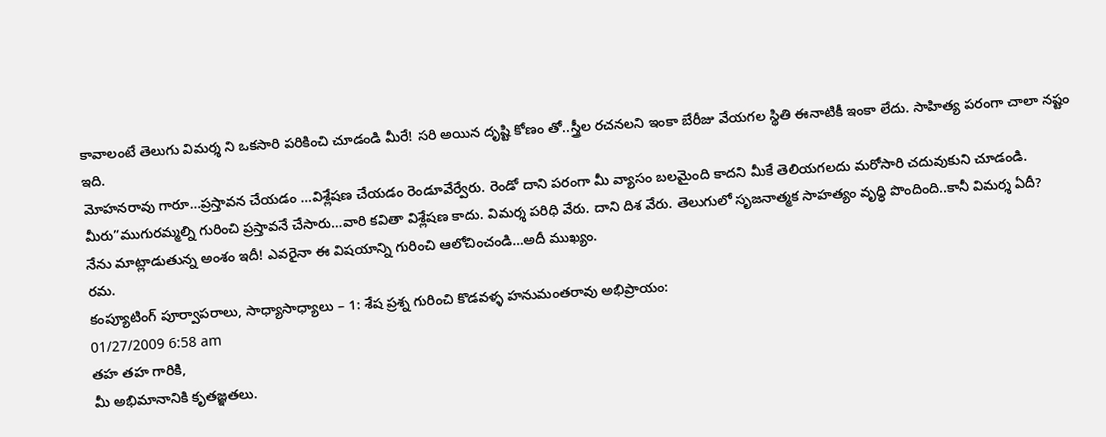కావాలంటే తెలుగు విమర్శ ని ఒకసారి పరికించి చూడండి మీరే! సరి అయిన దృష్టి కోణం తో..స్త్రీల రచనలని ఇంకా బేరీజు వేయగల స్థితి ఈనాటికీ ఇంకా లేదు. సాహిత్య పరంగా చాలా నష్టం ఇది.
మోహనరావు గారూ…ప్రస్తావన చేయడం …విశ్లేషణ చేయడం రెండూవేర్వేరు. రెండో దాని పరంగా మీ వ్యాసం బలమైంది కాదని మీకే తెలియగలదు మరోసారి చదువుకుని చూడండి. మీరు”ముగురమ్మల్ని గురించి ప్రస్తావనే చేసారు…వారి కవితా విశ్లేషణ కాదు. విమర్శ పరిధి వేరు. దాని దిశ వేరు. తెలుగులో సృజనాత్మక సాహత్యం వృధ్ధి పొందింది..కానీ విమర్శ ఏదీ?
నేను మాట్లాడుతున్న అంశం ఇదీ! ఎవరైనా ఈ విషయాన్ని గురించి ఆలోచించండి…అదీ ముఖ్యం.
రమ.
కంప్యూటింగ్ పూర్వాపరాలు, సాధ్యాసాధ్యాలు – 1: శేష ప్రశ్న గురించి కొడవళ్ళ హనుమంతరావు అభిప్రాయం:
01/27/2009 6:58 am
తహ తహ గారికి,
మీ అభిమానానికి కృతజ్ఞతలు.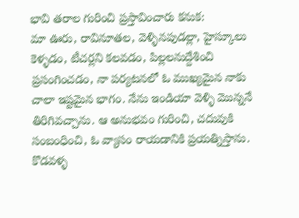భావి తరాల గురించి ప్రస్తావించారు కనుక:
మా ఊరు, రావినూతల, వెళ్ళినపుడల్లా, హైస్కూలు కెళ్ళడం, టీచర్లని కలవడం, పిల్లలనుద్దేశించి ప్రసంగించడం, నా పర్యటనలో ఓ ముఖ్యమైన నాకు చాలా ఇష్టమైన భాగం. నేను ఇండియా వెళ్ళి మొన్ననే తిరిగివచ్చాను. ఆ అనుభవం గురించి, చదువుకి సంబంధించి, ఓ వ్యాసం రాయడానికి ప్రయత్నిస్తాను.
కొడవళ్ళ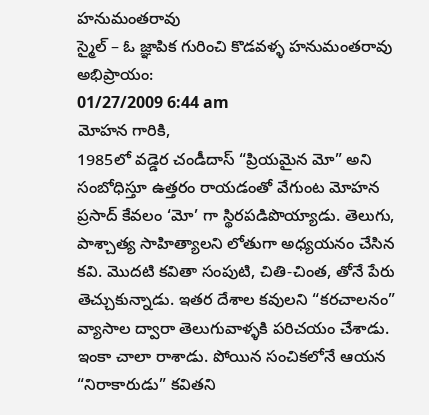హనుమంతరావు
స్మైల్ – ఓ జ్ఞాపిక గురించి కొడవళ్ళ హనుమంతరావు అభిప్రాయం:
01/27/2009 6:44 am
మోహన గారికి,
1985లో వడ్డెర చండీదాస్ “ప్రియమైన మో” అని సంబోధిస్తూ ఉత్తరం రాయడంతో వేగుంట మోహన ప్రసాద్ కేవలం ‘మో’ గా స్థిరపడిపొయ్యాడు. తెలుగు, పాశ్చాత్య సాహిత్యాలని లోతుగా అధ్యయనం చేసిన కవి. మొదటి కవితా సంపుటి, చితి-చింత, తోనే పేరు తెచ్చుకున్నాడు. ఇతర దేశాల కవులని “కరచాలనం” వ్యాసాల ద్వారా తెలుగువాళ్ళకి పరిచయం చేశాడు. ఇంకా చాలా రాశాడు. పోయిన సంచికలోనే ఆయన “నిరాకారుడు” కవితని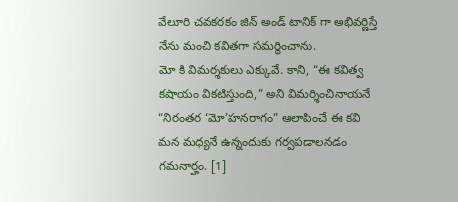వేలూరి చవకరకం జిన్ అండ్ టానిక్ గా అభివర్ణిస్తే నేను మంచి కవితగా సమర్థించాను.
మో కి విమర్శకులు ఎక్కువే. కాని, “ఈ కవిత్వ కషాయం వికటిస్తుంది,” అని విమర్శించినాయనే “నిరంతర ‘మో’హనరాగం” ఆలాపించే ఈ కవి మన మధ్యనే ఉన్నందుకు గర్వపడాలనడం గమనార్హం. [1]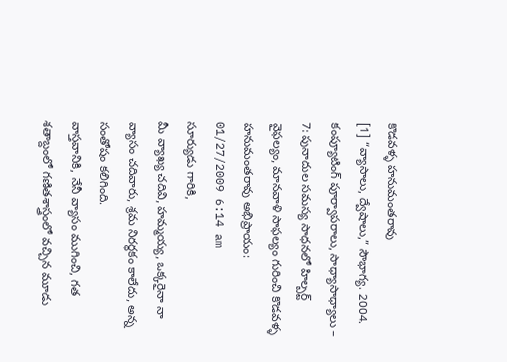కొడవళ్ళ హనుమంతరావు
[1] “వ్యాసాలు, ద్వేషాలు,” సౌభాగ్య. 2004.
కంప్యూటింగ్ పూర్వాపరాలు, సాధ్యాసాధ్యాలు – 7: పునాదుల సమస్య సాధనలో హిల్బర్ట్ వైఫల్యం, మానవాళి సాఫల్యం గురించి కొడవళ్ళ హనుమంతరావు అభిప్రాయం:
01/27/2009 6:14 am
సూర్యుడు గారికి,
మీ వ్యాఖ్య చదివి, హమ్మయ్య, ఒక్కరైనా నా వ్యాసం చదివారు, శ్రమ నిరర్థకం కాలేదు, అన్న సంతోషం కలిగింది.
వాస్తవానికి, నేనీ వ్యాసం ముగించి, గత శతాబ్దంలో గణితశాస్త్రంలో వచ్చిన మూడు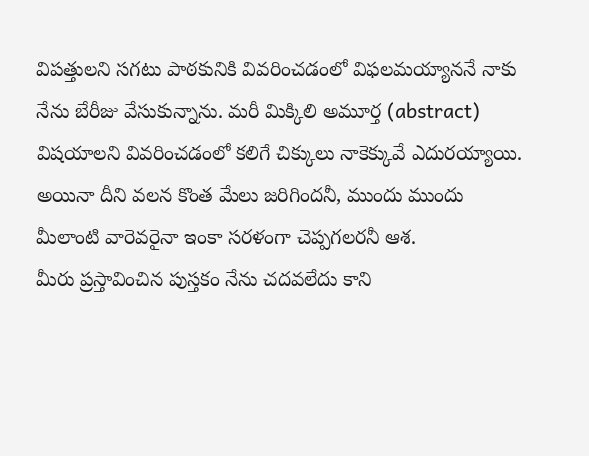విపత్తులని సగటు పాఠకునికి వివరించడంలో విఫలమయ్యాననే నాకు నేను బేరీజు వేసుకున్నాను. మరీ మిక్కిలి అమూర్త (abstract) విషయాలని వివరించడంలో కలిగే చిక్కులు నాకెక్కువే ఎదురయ్యాయి. అయినా దీని వలన కొంత మేలు జరిగిందనీ, ముందు ముందు మీలాంటి వారెవరైనా ఇంకా సరళంగా చెప్పగలరనీ ఆశ.
మీరు ప్రస్తావించిన పుస్తకం నేను చదవలేదు కాని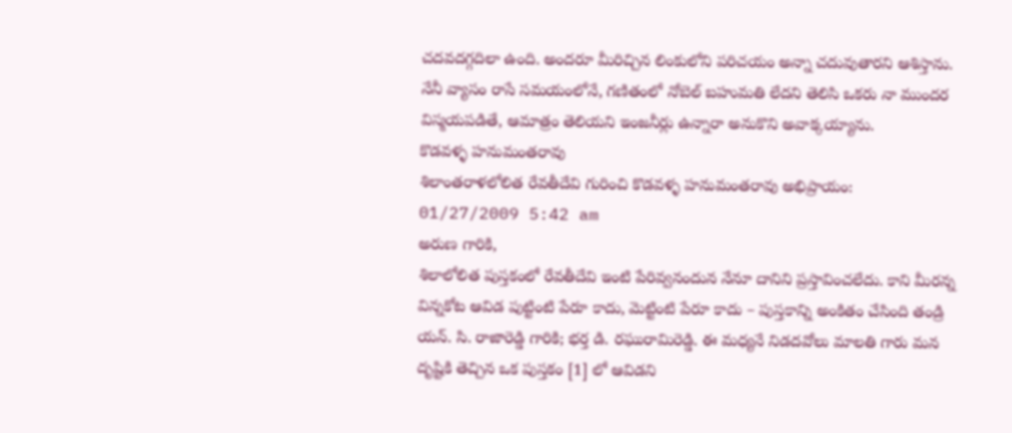చదవదగ్గదిలా ఉంది. అందరూ మీరిచ్చిన లింకులోని పరిచయం అన్నా చదువుతారని ఆశిస్తాను. నేనీ వ్యాసం రాసే సమయంలోనే, గణితంలో నోబెల్ బహుమతి లేదని తెలిసి ఒకరు నా ముందర విస్మయపడితే, ఆమాత్రం తెలియని ఇంజనీర్లు ఉన్నారా అనుకొని అవాక్కయ్యాను.
కొడవళ్ళ హనుమంతరావు
శిలాంతరాళలోలిత రేవతీదేవి గురించి కొడవళ్ళ హనుమంతరావు అభిప్రాయం:
01/27/2009 5:42 am
అరుణ గారికి,
శిలాలోలిత పుస్తకంలో రేవతీదేవి ఇంటి పేరివ్వనందున నేనూ దానిని ప్రస్తావించలేదు. కాని మీరన్న విన్నకోట ఆవిడ పుట్టింటి పేరూ కాదు, మెట్టింటి పేరూ కాదు – పుస్తకాన్ని అంకితం చేసింది తండ్రి యన్. సి. రాజారెడ్డి గారికి; భర్త డి. రఘురామిరెడ్డి. ఈ మధ్యనే నిడదవోలు మాలతి గారు మన దృష్టికి తెచ్చిన ఒక పుస్తకం [1] లో ఆవిడని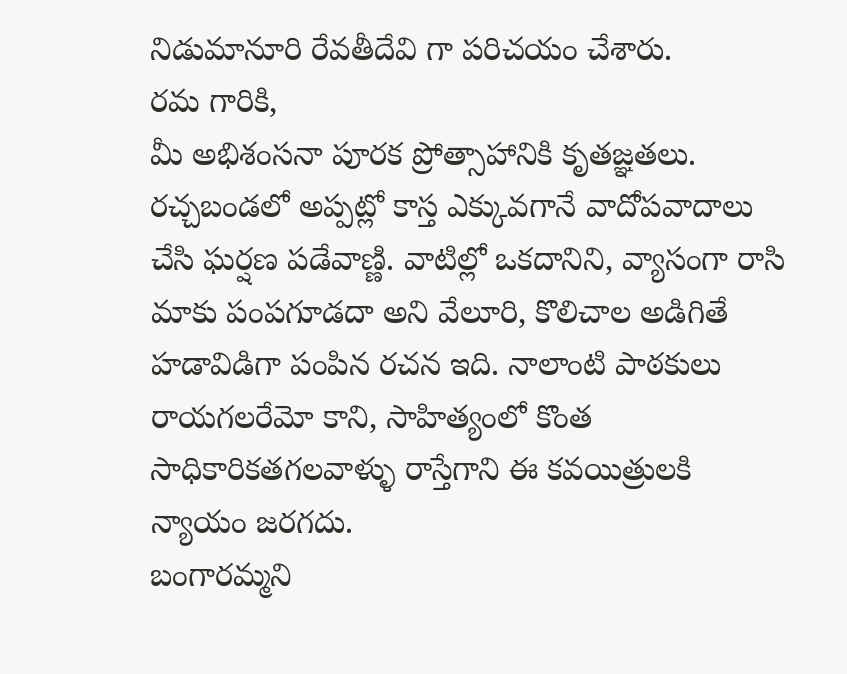నిడుమానూరి రేవతీదేవి గా పరిచయం చేశారు.
రమ గారికి,
మీ అభిశంసనా పూరక ప్రోత్సాహానికి కృతజ్ఞతలు. రచ్చబండలో అప్పట్లో కాస్త ఎక్కువగానే వాదోపవాదాలు చేసి ఘర్షణ పడేవాణ్ణి. వాటిల్లో ఒకదానిని, వ్యాసంగా రాసి మాకు పంపగూడదా అని వేలూరి, కొలిచాల అడిగితే హడావిడిగా పంపిన రచన ఇది. నాలాంటి పాఠకులు రాయగలరేమో కాని, సాహిత్యంలో కొంత సాధికారికతగలవాళ్ళు రాస్తేగాని ఈ కవయిత్రులకి న్యాయం జరగదు.
బంగారమ్మని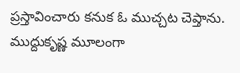ప్రస్తావించారు కనుక ఓ ముచ్చట చెప్తాను. ముద్దుకృష్ణ మూలంగా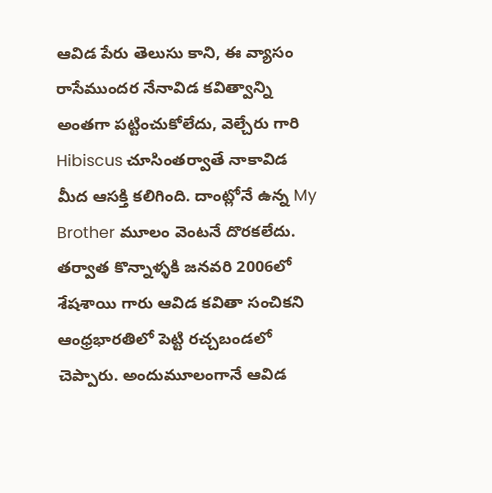ఆవిడ పేరు తెలుసు కాని, ఈ వ్యాసం రాసేముందర నేనావిడ కవిత్వాన్ని అంతగా పట్టించుకోలేదు, వెల్చేరు గారి Hibiscus చూసింతర్వాతే నాకావిడ మీద ఆసక్తి కలిగింది. దాంట్లోనే ఉన్న My Brother మూలం వెంటనే దొరకలేదు. తర్వాత కొన్నాళ్ళకి జనవరి 2006లో శేషశాయి గారు ఆవిడ కవితా సంచికని ఆంధ్రభారతిలో పెట్టి రచ్చబండలో చెప్పారు. అందుమూలంగానే ఆవిడ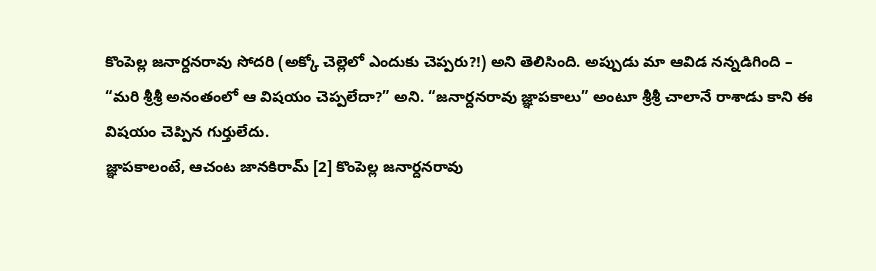కొంపెల్ల జనార్దనరావు సోదరి (అక్కో చెల్లెలో ఎందుకు చెప్పరు?!) అని తెలిసింది. అప్పుడు మా ఆవిడ నన్నడిగింది – “మరి శ్రీశ్రీ అనంతంలో ఆ విషయం చెప్పలేదా?” అని. “జనార్దనరావు జ్ఞాపకాలు” అంటూ శ్రీశ్రీ చాలానే రాశాడు కాని ఈ విషయం చెప్పిన గుర్తులేదు.
జ్ఞాపకాలంటే, ఆచంట జానకిరామ్ [2] కొంపెల్ల జనార్దనరావు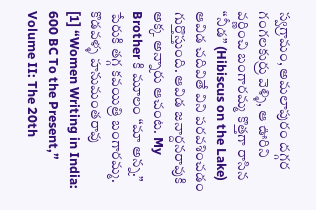స్వగ్రామం, అమలాపురం దగ్గర గంగలకుర్రు వెళ్ళి, ఆ ఊరిని వర్ణించి బంగారమ్మ కొత్తగా రాసిన “నీడ” (Hibiscus on the Lake) ఆవిడ చదివితే విని పరవశించడం గుర్తొస్తుంది. ఆవిడ జనార్దనరావుకి అక్క అన్నారు ఆచంట. My Brother కి మూలం “మా అన్న.” పేరుకి తగ్గ కవయిత్రి బంగారమ్మ.
కొడవళ్ళ హనుమంతరావు
[1] “Women Writing in India: 600 BC To the Present,” Volume II: The 20th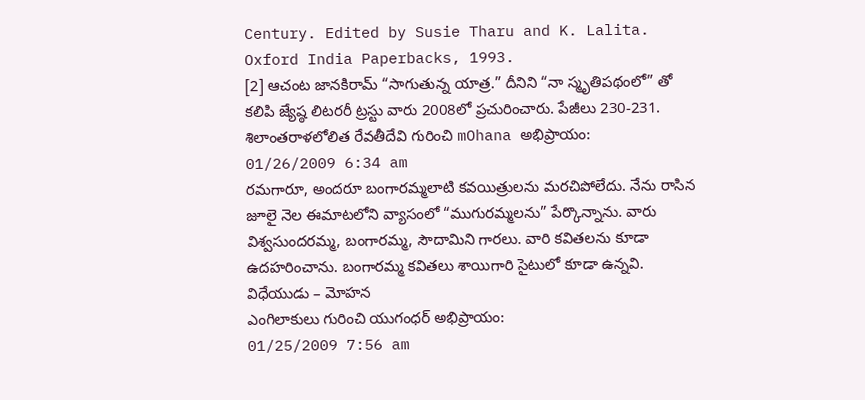Century. Edited by Susie Tharu and K. Lalita. Oxford India Paperbacks, 1993.
[2] ఆచంట జానకిరామ్ “సాగుతున్న యాత్ర.” దీనిని “నా స్మృతిపథంలో” తో కలిపి జ్యేష్ఠ లిటరరీ ట్రస్టు వారు 2008లో ప్రచురించారు. పేజీలు 230-231.
శిలాంతరాళలోలిత రేవతీదేవి గురించి mOhana అభిప్రాయం:
01/26/2009 6:34 am
రమగారూ, అందరూ బంగారమ్మలాటి కవయిత్రులను మరచిపోలేదు. నేను రాసిన జూలై నెల ఈమాటలోని వ్యాసంలో “ముగురమ్మలను” పేర్కొన్నాను. వారు విశ్వసుందరమ్మ, బంగారమ్మ, సౌదామిని గారలు. వారి కవితలను కూడా ఉదహరించాను. బంగారమ్మ కవితలు శాయిగారి సైటులో కూడా ఉన్నవి.
విధేయుడు – మోహన
ఎంగిలాకులు గురించి యుగంధర్ అభిప్రాయం:
01/25/2009 7:56 am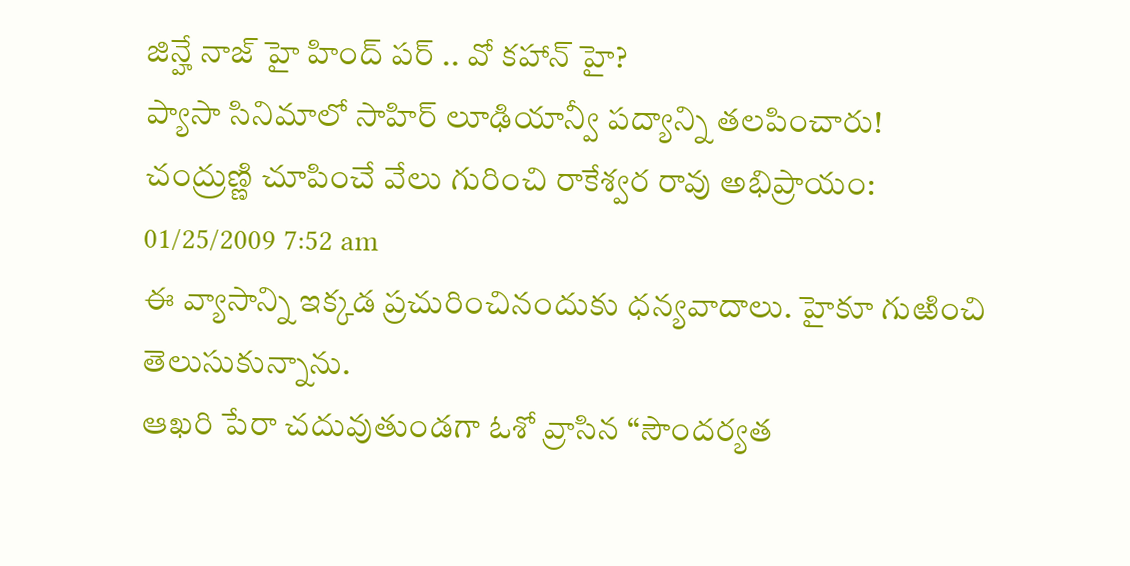జిన్హే నాజ్ హై హింద్ పర్ .. వో కహాన్ హై?
ప్యాసా సినిమాలో సాహిర్ లూఢియాన్వీ పద్యాన్ని తలపించారు!
చంద్రుణ్ణి చూపించే వేలు గురించి రాకేశ్వర రావు అభిప్రాయం:
01/25/2009 7:52 am
ఈ వ్యాసాన్ని ఇక్కడ ప్రచురించినందుకు ధన్యవాదాలు. హైకూ గుఱించి తెలుసుకున్నాను.
ఆఖరి పేరా చదువుతుండగా ఓశో వ్రాసిన “సౌందర్యత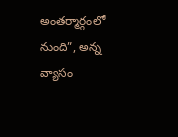అంతర్మార్గంలో నుంది”, అన్న వ్యాసం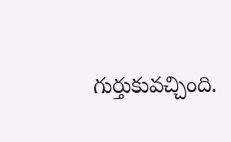గుర్తుకువచ్చింది.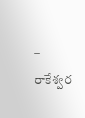– రాకేశ్వర